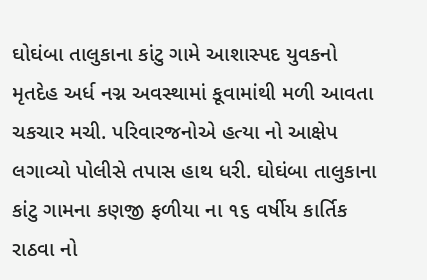ઘોઘંબા તાલુકાના કાંટુ ગામે આશાસ્પદ યુવકનો મૃતદેહ અર્ધ નગ્ન અવસ્થામાં કૂવામાંથી મળી આવતા ચકચાર મચી. પરિવારજનોએ હત્યા નો આક્ષેપ લગાવ્યો પોલીસે તપાસ હાથ ધરી. ઘોઘંબા તાલુકાના કાંટુ ગામના કણજી ફળીયા ના ૧૬ વર્ષીય કાર્તિક રાઠવા નો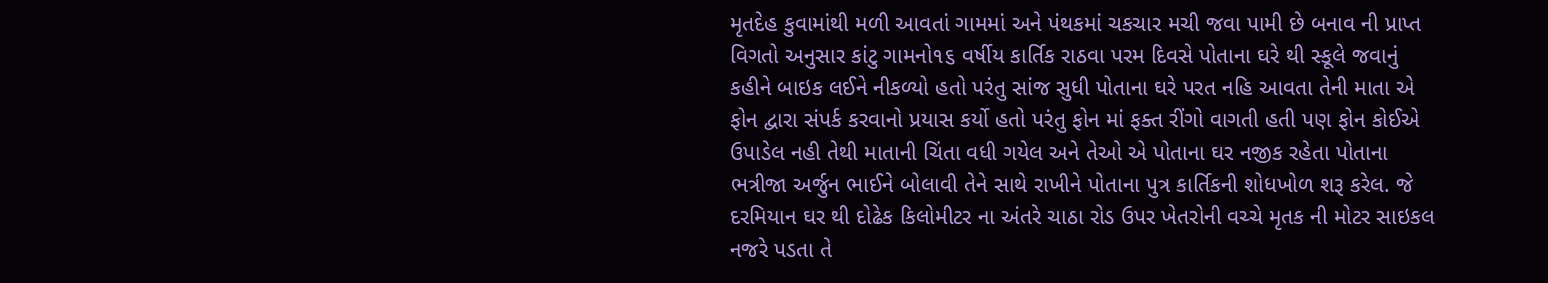મૃતદેહ કુવામાંથી મળી આવતાં ગામમાં અને પંથકમાં ચકચાર મચી જવા પામી છે બનાવ ની પ્રાપ્ત વિગતો અનુસાર કાંટુ ગામનો૧૬ વર્ષીય કાર્તિક રાઠવા પરમ દિવસે પોતાના ઘરે થી સ્કૂલે જવાનું કહીને બાઇક લઈને નીકળ્યો હતો પરંતુ સાંજ સુધી પોતાના ઘરે પરત નહિ આવતા તેની માતા એ ફોન દ્વારા સંપર્ક કરવાનો પ્રયાસ કર્યો હતો પરંતુ ફોન માં ફક્ત રીંગો વાગતી હતી પણ ફોન કોઈએ ઉપાડેલ નહી તેથી માતાની ચિંતા વધી ગયેલ અને તેઓ એ પોતાના ઘર નજીક રહેતા પોતાના ભત્રીજા અર્જુન ભાઈને બોલાવી તેને સાથે રાખીને પોતાના પુત્ર કાર્તિકની શોધખોળ શરૂ કરેલ. જે દરમિયાન ઘર થી દોઢેક કિલોમીટર ના અંતરે ચાઠા રોડ ઉપર ખેતરોની વચ્ચે મૃતક ની મોટર સાઇકલ નજરે પડતા તે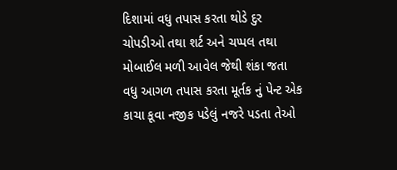દિશામાં વધુ તપાસ કરતા થોડે દુર ચોપડીઓ તથા શર્ટ અને ચપ્પલ તથા મોબાઈલ મળી આવેલ જેથી શંકા જતા વધુ આગળ તપાસ કરતા મૂર્તક નું પેન્ટ એક કાચા કૂવા નજીક પડેલું નજરે પડતા તેઓ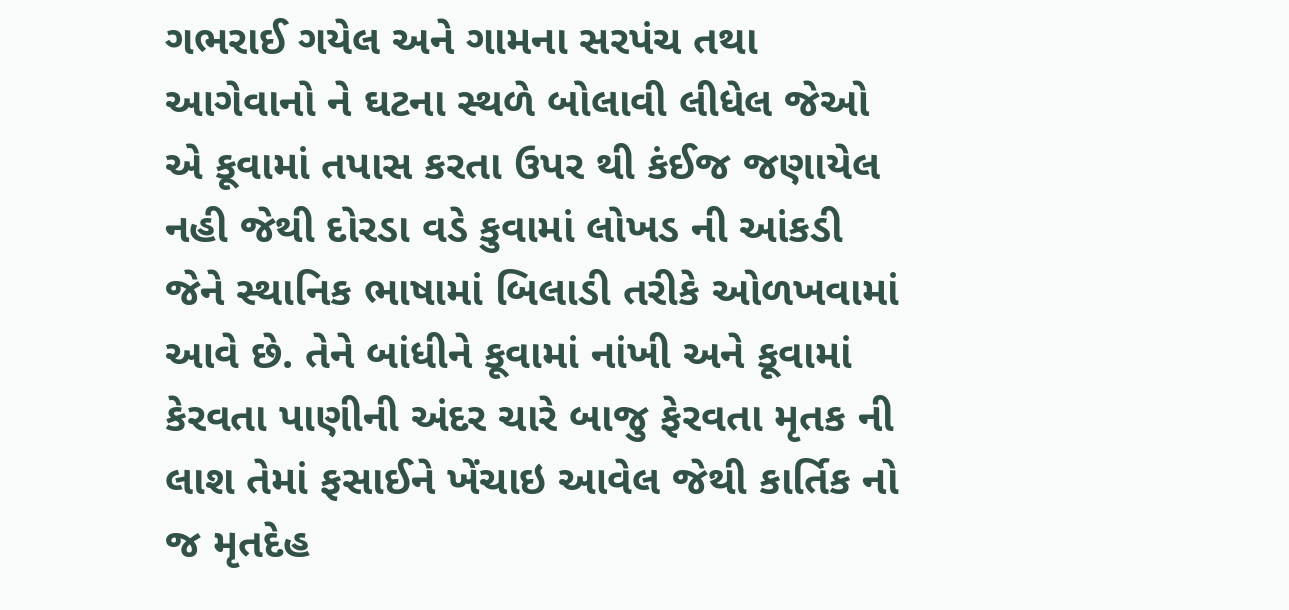ગભરાઈ ગયેલ અને ગામના સરપંચ તથા આગેવાનો ને ઘટના સ્થળે બોલાવી લીધેલ જેઓ એ કૂવામાં તપાસ કરતા ઉપર થી કંઈજ જણાયેલ નહી જેથી દોરડા વડે કુવામાં લોખડ ની આંકડી જેને સ્થાનિક ભાષામાં બિલાડી તરીકે ઓળખવામાં આવે છે. તેને બાંધીને કૂવામાં નાંખી અને કૂવામાં કેરવતા પાણીની અંદર ચારે બાજુ ફેરવતા મૃતક ની લાશ તેમાં ફસાઈને ખેંચાઇ આવેલ જેથી કાર્તિક નો જ મૃતદેહ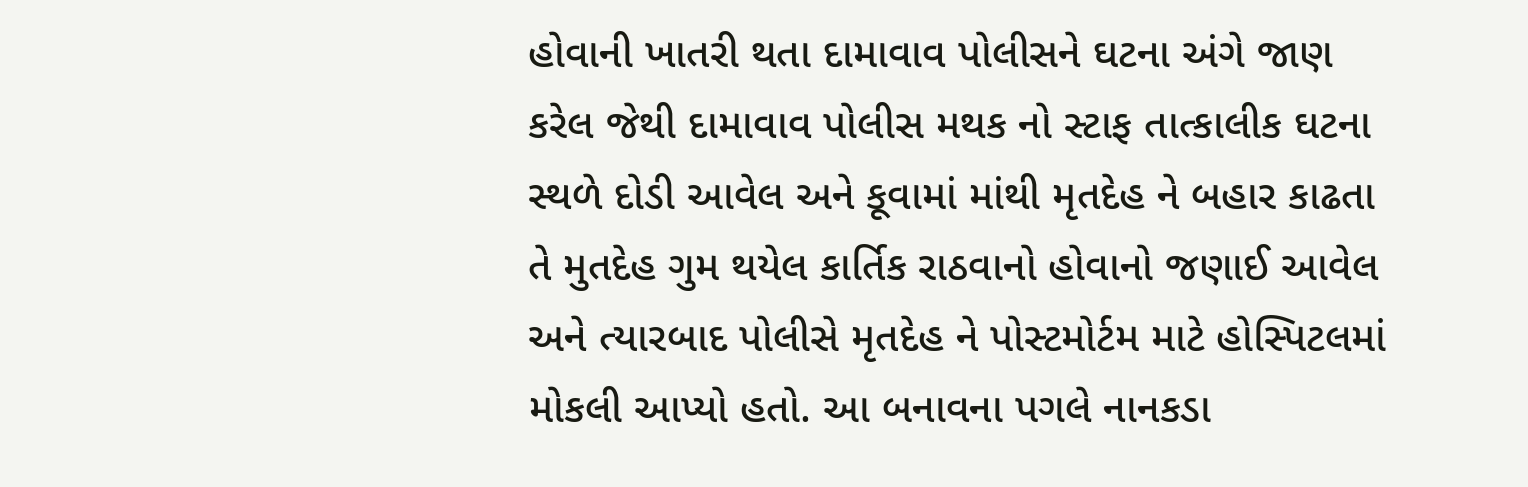હોવાની ખાતરી થતા દામાવાવ પોલીસને ઘટના અંગે જાણ કરેલ જેથી દામાવાવ પોલીસ મથક નો સ્ટાફ તાત્કાલીક ઘટના સ્થળે દોડી આવેલ અને કૂવામાં માંથી મૃતદેહ ને બહાર કાઢતા તે મુતદેહ ગુમ થયેલ કાર્તિક રાઠવાનો હોવાનો જણાઈ આવેલ અને ત્યારબાદ પોલીસે મૃતદેહ ને પોસ્ટમોર્ટમ માટે હોસ્પિટલમાં મોકલી આપ્યો હતો. આ બનાવના પગલે નાનકડા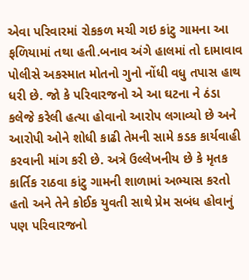એવા પરિવારમાં રોકકળ મચી ગઇ કાંટુ ગામના આ ફળિયામાં તથા હતી.બનાવ અંગે હાલમાં તો દામાવાવ પોલીસે અકસ્માત મોતનો ગુનો નોંધી વધુ તપાસ હાથ ધરી છે. જો કે પરિવારજનો એ આ ઘટના ને ઠંડા કલેજે કરેલી હત્યા હોવાનો આરોપ લગાવ્યો છે અને આરોપી ઓને શોધી કાઢી તેમની સામે કડક કાર્યવાહી કરવાની માંગ કરી છે. અત્રે ઉલ્લેખનીય છે કે મૃતક કાર્તિક રાઠવા કાંટુ ગામની શાળામાં અભ્યાસ કરતો હતો અને તેને કોઈક યુવતી સાથે પ્રેમ સબંધ હોવાનું પણ પરિવારજનો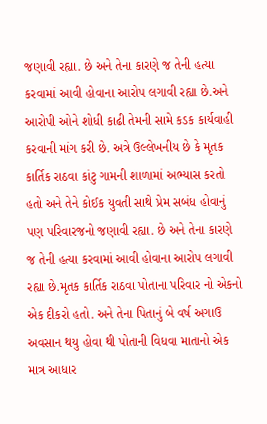જણાવી રહ્યા. છે અને તેના કારણે જ તેની હત્યા કરવામાં આવી હોવાના આરોપ લગાવી રહ્યા છે.અને આરોપી ઓને શોધી કાઢી તેમની સામે કડક કાર્યવાહી કરવાની માંગ કરી છે. અત્રે ઉલ્લેખનીય છે કે મૃતક કાર્તિક રાઠવા કાંટુ ગામની શાળામાં અભ્યાસ કરતો હતો અને તેને કોઈક યુવતી સાથે પ્રેમ સબંધ હોવાનું પણ પરિવારજનો જણાવી રહ્યા. છે અને તેના કારણે જ તેની હત્યા કરવામાં આવી હોવાના આરોપ લગાવી રહ્યા છે.મૃતક કાર્તિક રાઠવા પોતાના પરિવાર નો એકનો એક દીકરો હતો. અને તેના પિતાનું બે વર્ષ અગાઉ અવસાન થયુ હોવા થી પોતાની વિધવા માતાનો એક માત્ર આધાર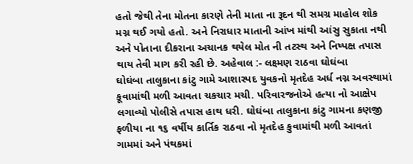હતો જેથી તેના મોતના કારણે તેની માતા ના રૂદન થી સમગ્ર માહોલ શોક મગ્ન થઈ ગયો હતો. અને નિરાધાર માતાની આંખ માંથી આંસુ સુકાતા નથી અને પોતાના દીકરાના અચાનક થયેલ મોત ની તટસ્થ અને નિષ્પક્ષ તપાસ થાય તેવી માગ કરી રહી છે. અહેવાલ :- લક્ષ્મણ રાઠવા ઘોઘંબા
ઘોઘંબા તાલુકાના કાંટુ ગામે આશાસ્પદ યુવકનો મૃતદેહ અર્ધ નગ્ન અવસ્થામાં કૂવામાંથી મળી આવતા ચકચાર મચી. પરિવારજનોએ હત્યા નો આક્ષેપ લગાવ્યો પોલીસે તપાસ હાથ ધરી. ઘોઘંબા તાલુકાના કાંટુ ગામના કણજી ફળીયા ના ૧૬ વર્ષીય કાર્તિક રાઠવા નો મૃતદેહ કુવામાંથી મળી આવતાં ગામમાં અને પંથકમાં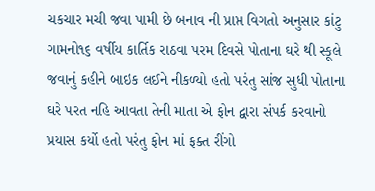ચકચાર મચી જવા પામી છે બનાવ ની પ્રાપ્ત વિગતો અનુસાર કાંટુ ગામનો૧૬ વર્ષીય કાર્તિક રાઠવા પરમ દિવસે પોતાના ઘરે થી સ્કૂલે જવાનું કહીને બાઇક લઈને નીકળ્યો હતો પરંતુ સાંજ સુધી પોતાના ઘરે પરત નહિ આવતા તેની માતા એ ફોન દ્વારા સંપર્ક કરવાનો પ્રયાસ કર્યો હતો પરંતુ ફોન માં ફક્ત રીંગો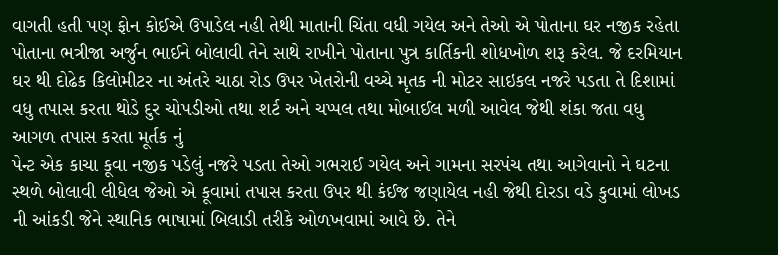વાગતી હતી પણ ફોન કોઈએ ઉપાડેલ નહી તેથી માતાની ચિંતા વધી ગયેલ અને તેઓ એ પોતાના ઘર નજીક રહેતા પોતાના ભત્રીજા અર્જુન ભાઈને બોલાવી તેને સાથે રાખીને પોતાના પુત્ર કાર્તિકની શોધખોળ શરૂ કરેલ. જે દરમિયાન ઘર થી દોઢેક કિલોમીટર ના અંતરે ચાઠા રોડ ઉપર ખેતરોની વચ્ચે મૃતક ની મોટર સાઇકલ નજરે પડતા તે દિશામાં વધુ તપાસ કરતા થોડે દુર ચોપડીઓ તથા શર્ટ અને ચપ્પલ તથા મોબાઈલ મળી આવેલ જેથી શંકા જતા વધુ આગળ તપાસ કરતા મૂર્તક નું
પેન્ટ એક કાચા કૂવા નજીક પડેલું નજરે પડતા તેઓ ગભરાઈ ગયેલ અને ગામના સરપંચ તથા આગેવાનો ને ઘટના સ્થળે બોલાવી લીધેલ જેઓ એ કૂવામાં તપાસ કરતા ઉપર થી કંઈજ જણાયેલ નહી જેથી દોરડા વડે કુવામાં લોખડ ની આંકડી જેને સ્થાનિક ભાષામાં બિલાડી તરીકે ઓળખવામાં આવે છે. તેને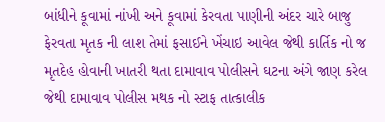બાંધીને કૂવામાં નાંખી અને કૂવામાં કેરવતા પાણીની અંદર ચારે બાજુ ફેરવતા મૃતક ની લાશ તેમાં ફસાઈને ખેંચાઇ આવેલ જેથી કાર્તિક નો જ મૃતદેહ હોવાની ખાતરી થતા દામાવાવ પોલીસને ઘટના અંગે જાણ કરેલ જેથી દામાવાવ પોલીસ મથક નો સ્ટાફ તાત્કાલીક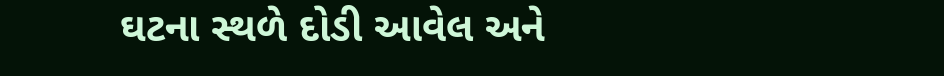ઘટના સ્થળે દોડી આવેલ અને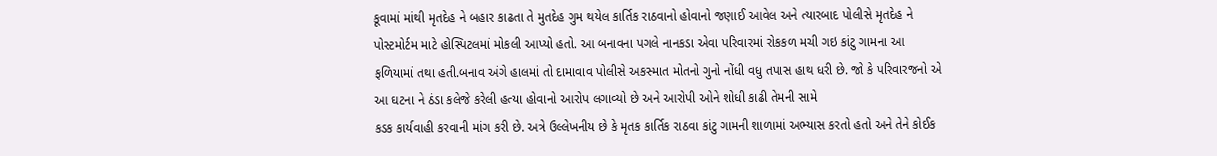કૂવામાં માંથી મૃતદેહ ને બહાર કાઢતા તે મુતદેહ ગુમ થયેલ કાર્તિક રાઠવાનો હોવાનો જણાઈ આવેલ અને ત્યારબાદ પોલીસે મૃતદેહ ને પોસ્ટમોર્ટમ માટે હોસ્પિટલમાં મોકલી આપ્યો હતો. આ બનાવના પગલે નાનકડા એવા પરિવારમાં રોકકળ મચી ગઇ કાંટુ ગામના આ ફળિયામાં તથા હતી.બનાવ અંગે હાલમાં તો દામાવાવ પોલીસે અકસ્માત મોતનો ગુનો નોંધી વધુ તપાસ હાથ ધરી છે. જો કે પરિવારજનો એ આ ઘટના ને ઠંડા કલેજે કરેલી હત્યા હોવાનો આરોપ લગાવ્યો છે અને આરોપી ઓને શોધી કાઢી તેમની સામે
કડક કાર્યવાહી કરવાની માંગ કરી છે. અત્રે ઉલ્લેખનીય છે કે મૃતક કાર્તિક રાઠવા કાંટુ ગામની શાળામાં અભ્યાસ કરતો હતો અને તેને કોઈક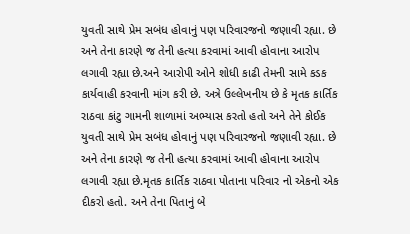યુવતી સાથે પ્રેમ સબંધ હોવાનું પણ પરિવારજનો જણાવી રહ્યા. છે અને તેના કારણે જ તેની હત્યા કરવામાં આવી હોવાના આરોપ લગાવી રહ્યા છે.અને આરોપી ઓને શોધી કાઢી તેમની સામે કડક કાર્યવાહી કરવાની માંગ કરી છે. અત્રે ઉલ્લેખનીય છે કે મૃતક કાર્તિક રાઠવા કાંટુ ગામની શાળામાં અભ્યાસ કરતો હતો અને તેને કોઈક યુવતી સાથે પ્રેમ સબંધ હોવાનું પણ પરિવારજનો જણાવી રહ્યા. છે અને તેના કારણે જ તેની હત્યા કરવામાં આવી હોવાના આરોપ લગાવી રહ્યા છે.મૃતક કાર્તિક રાઠવા પોતાના પરિવાર નો એકનો એક દીકરો હતો. અને તેના પિતાનું બે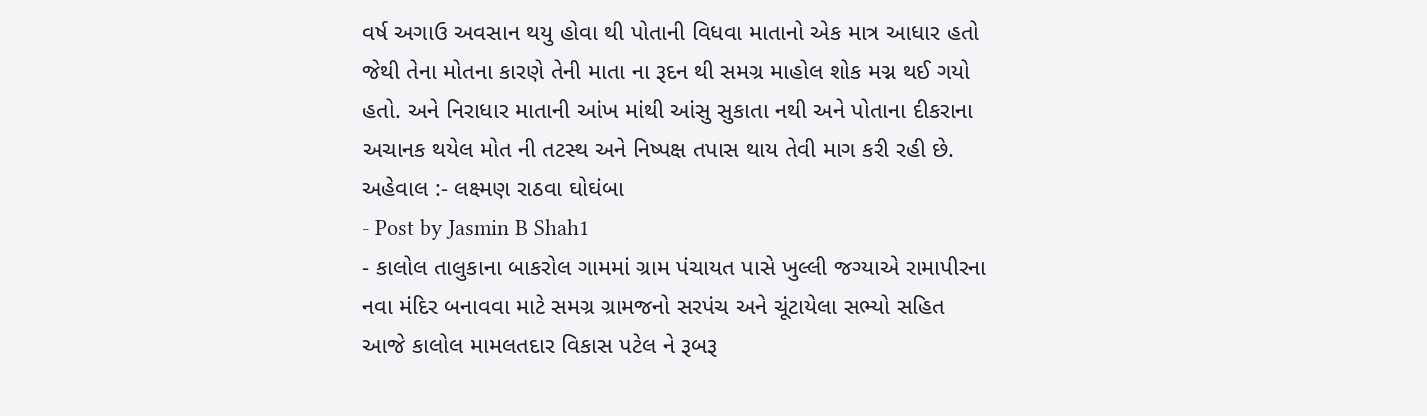વર્ષ અગાઉ અવસાન થયુ હોવા થી પોતાની વિધવા માતાનો એક માત્ર આધાર હતો જેથી તેના મોતના કારણે તેની માતા ના રૂદન થી સમગ્ર માહોલ શોક મગ્ન થઈ ગયો હતો. અને નિરાધાર માતાની આંખ માંથી આંસુ સુકાતા નથી અને પોતાના દીકરાના અચાનક થયેલ મોત ની તટસ્થ અને નિષ્પક્ષ તપાસ થાય તેવી માગ કરી રહી છે. અહેવાલ :- લક્ષ્મણ રાઠવા ઘોઘંબા
- Post by Jasmin B Shah1
- કાલોલ તાલુકાના બાકરોલ ગામમાં ગ્રામ પંચાયત પાસે ખુલ્લી જગ્યાએ રામાપીરના નવા મંદિર બનાવવા માટે સમગ્ર ગ્રામજનો સરપંચ અને ચૂંટાયેલા સભ્યો સહિત આજે કાલોલ મામલતદાર વિકાસ પટેલ ને રૂબરૂ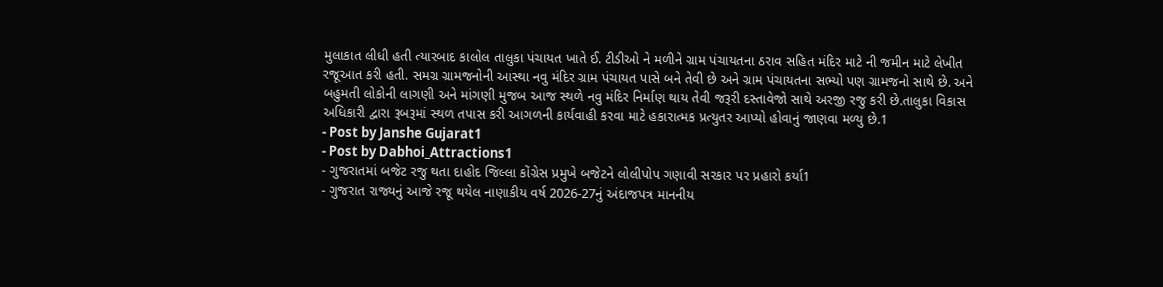મુલાકાત લીધી હતી ત્યારબાદ કાલોલ તાલુકા પંચાયત ખાતે ઈ. ટીડીઓ ને મળીને ગ્રામ પંચાયતના ઠરાવ સહિત મંદિર માટે ની જમીન માટે લેખીત રજૂઆત કરી હતી. સમગ્ર ગ્રામજનોની આસ્થા નવુ મંદિર ગ્રામ પંચાયત પાસે બને તેવી છે અને ગ્રામ પંચાયતના સભ્યો પણ ગ્રામજનો સાથે છે. અને બહુમતી લોકોની લાગણી અને માંગણી મુજબ આજ સ્થળે નવુ મંદિર નિર્માણ થાય તેવી જરૂરી દસ્તાવેજો સાથે અરજી રજુ કરી છે.તાલુકા વિકાસ અધિકારી દ્વારા રૂબરૂમાં સ્થળ તપાસ કરી આગળની કાર્યવાહી કરવા માટે હકારાત્મક પ્રત્યુતર આપ્યો હોવાનું જાણવા મળ્યુ છે.1
- Post by Janshe Gujarat1
- Post by Dabhoi_Attractions1
- ગુજરાતમાં બજેટ રજુ થતા દાહોદ જિલ્લા કોંગ્રેસ પ્રમુખે બજેટને લોલીપોપ ગણાવી સરકાર પર પ્રહારો કર્યા1
- ગુજરાત રાજ્યનું આજે રજૂ થયેલ નાણાકીય વર્ષ 2026-27નું અંદાજપત્ર માનનીય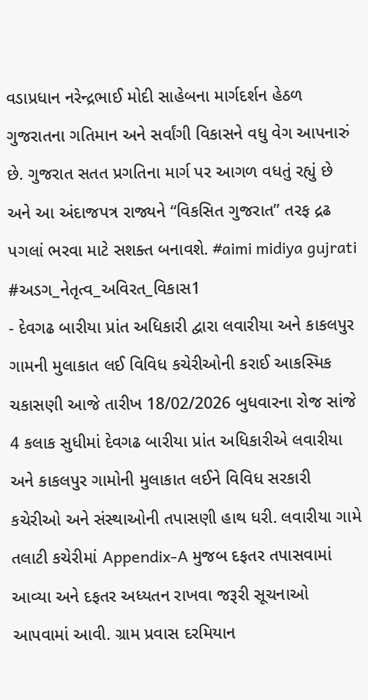વડાપ્રધાન નરેન્દ્રભાઈ મોદી સાહેબના માર્ગદર્શન હેઠળ ગુજરાતના ગતિમાન અને સર્વાંગી વિકાસને વધુ વેગ આપનારું છે. ગુજરાત સતત પ્રગતિના માર્ગ પર આગળ વધતું રહ્યું છે અને આ અંદાજપત્ર રાજ્યને “વિકસિત ગુજરાત” તરફ દ્રઢ પગલાં ભરવા માટે સશક્ત બનાવશે. #aimi midiya gujrati #અડગ_નેતૃત્વ_અવિરત_વિકાસ1
- દેવગઢ બારીયા પ્રાંત અધિકારી દ્વારા લવારીયા અને કાકલપુર ગામની મુલાકાત લઈ વિવિધ કચેરીઓની કરાઈ આકસ્મિક ચકાસણી આજે તારીખ 18/02/2026 બુધવારના રોજ સાંજે 4 કલાક સુધીમાં દેવગઢ બારીયા પ્રાંત અધિકારીએ લવારીયા અને કાકલપુર ગામોની મુલાકાત લઈને વિવિધ સરકારી કચેરીઓ અને સંસ્થાઓની તપાસણી હાથ ધરી. લવારીયા ગામે તલાટી કચેરીમાં Appendix-A મુજબ દફતર તપાસવામાં આવ્યા અને દફતર અધ્યતન રાખવા જરૂરી સૂચનાઓ આપવામાં આવી. ગ્રામ પ્રવાસ દરમિયાન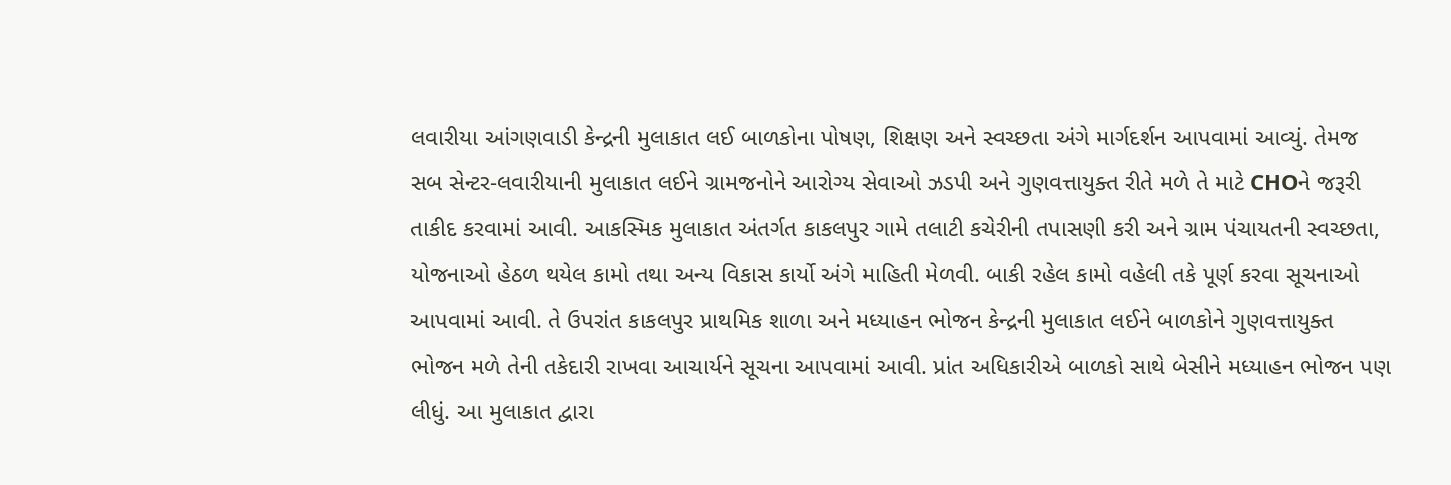લવારીયા આંગણવાડી કેન્દ્રની મુલાકાત લઈ બાળકોના પોષણ, શિક્ષણ અને સ્વચ્છતા અંગે માર્ગદર્શન આપવામાં આવ્યું. તેમજ સબ સેન્ટર-લવારીયાની મુલાકાત લઈને ગ્રામજનોને આરોગ્ય સેવાઓ ઝડપી અને ગુણવત્તાયુક્ત રીતે મળે તે માટે CHOને જરૂરી તાકીદ કરવામાં આવી. આકસ્મિક મુલાકાત અંતર્ગત કાકલપુર ગામે તલાટી કચેરીની તપાસણી કરી અને ગ્રામ પંચાયતની સ્વચ્છતા, યોજનાઓ હેઠળ થયેલ કામો તથા અન્ય વિકાસ કાર્યો અંગે માહિતી મેળવી. બાકી રહેલ કામો વહેલી તકે પૂર્ણ કરવા સૂચનાઓ આપવામાં આવી. તે ઉપરાંત કાકલપુર પ્રાથમિક શાળા અને મધ્યાહન ભોજન કેન્દ્રની મુલાકાત લઈને બાળકોને ગુણવત્તાયુક્ત ભોજન મળે તેની તકેદારી રાખવા આચાર્યને સૂચના આપવામાં આવી. પ્રાંત અધિકારીએ બાળકો સાથે બેસીને મધ્યાહન ભોજન પણ લીધું. આ મુલાકાત દ્વારા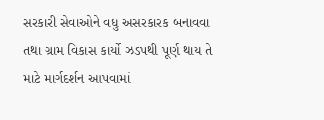સરકારી સેવાઓને વધુ અસરકારક બનાવવા તથા ગ્રામ વિકાસ કાર્યો ઝડપથી પૂર્ણ થાય તે માટે માર્ગદર્શન આપવામાં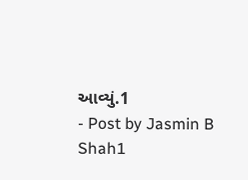આવ્યું.1
- Post by Jasmin B Shah1